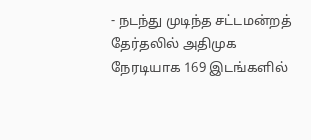- நடந்து முடிந்த சட்டமன்றத் தேர்தலில் அதிமுக நேரடியாக 169 இடங்களில்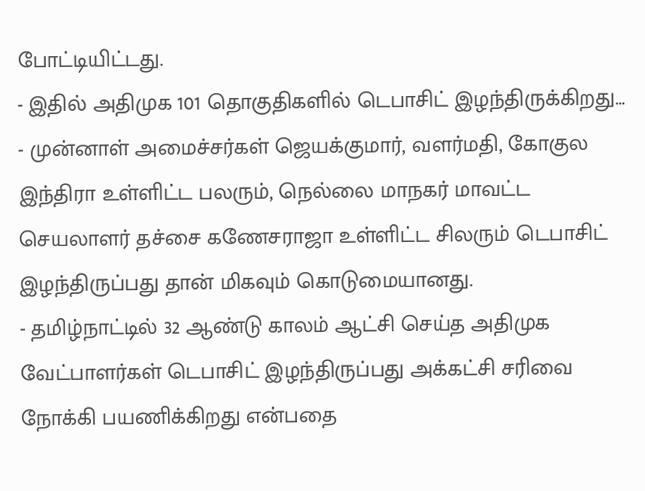போட்டியிட்டது.
- இதில் அதிமுக 101 தொகுதிகளில் டெபாசிட் இழந்திருக்கிறது…
- முன்னாள் அமைச்சர்கள் ஜெயக்குமார், வளர்மதி, கோகுல இந்திரா உள்ளிட்ட பலரும், நெல்லை மாநகர் மாவட்ட செயலாளர் தச்சை கணேசராஜா உள்ளிட்ட சிலரும் டெபாசிட் இழந்திருப்பது தான் மிகவும் கொடுமையானது.
- தமிழ்நாட்டில் 32 ஆண்டு காலம் ஆட்சி செய்த அதிமுக வேட்பாளர்கள் டெபாசிட் இழந்திருப்பது அக்கட்சி சரிவை நோக்கி பயணிக்கிறது என்பதை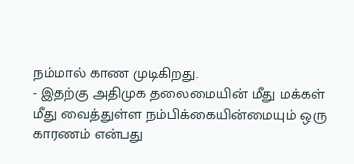நம்மால் காண முடிகிறது.
- இதற்கு அதிமுக தலைமையின் மீது மக்கள் மீது வைத்துள்ள நம்பிக்கையின்மையும் ஒரு காரணம் என்பது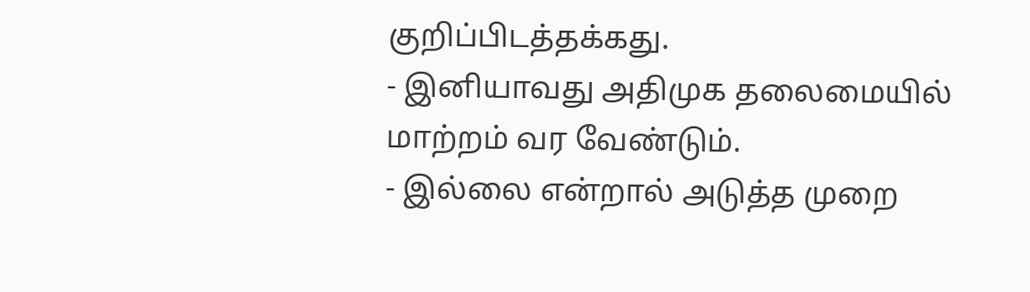குறிப்பிடத்தக்கது.
- இனியாவது அதிமுக தலைமையில் மாற்றம் வர வேண்டும்.
- இல்லை என்றால் அடுத்த முறை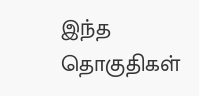இந்த தொகுதிகள்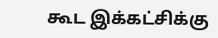கூட இக்கட்சிக்கு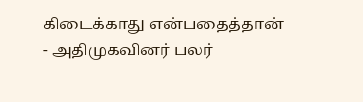கிடைக்காது என்பதைத்தான்
- அதிமுகவினர் பலர்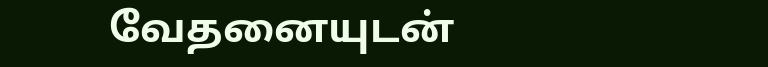வேதனையுடன்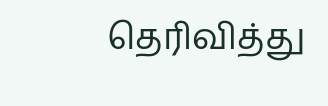தெரிவித்து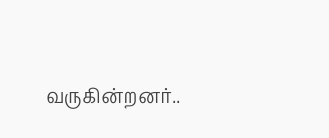வருகின்றனர்..